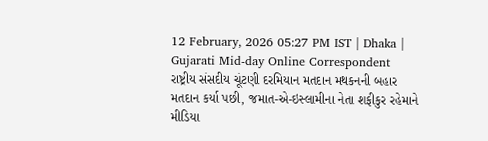12 February, 2026 05:27 PM IST | Dhaka | Gujarati Mid-day Online Correspondent
રાષ્ટ્રીય સંસદીય ચૂંટણી દરમિયાન મતદાન મથકનની બહાર મતદાન કર્યા પછી, જમાત-એ-ઇસ્લામીના નેતા શફીકુર રહેમાને મીડિયા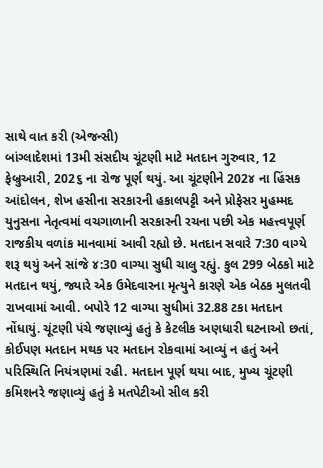સાથે વાત કરી (એજન્સી)
બાંગ્લાદેશમાં 13મી સંસદીય ચૂંટણી માટે મતદાન ગુરુવાર, 12 ફેબ્રુઆરી, 202૬ ના રોજ પૂર્ણ થયું. આ ચૂંટણીને 202૪ ના હિંસક આંદોલન, શેખ હસીના સરકારની હકાલપટ્ટી અને પ્રોફેસર મુહમ્મદ યુનુસના નેતૃત્વમાં વચગાળાની સરકારની રચના પછી એક મહત્ત્વપૂર્ણ રાજકીય વળાંક માનવામાં આવી રહ્યો છે. મતદાન સવારે 7:30 વાગ્યે શરૂ થયું અને સાંજે ૪:30 વાગ્યા સુધી ચાલુ રહ્યું. કુલ 299 બેઠકો માટે મતદાન થયું, જ્યારે એક ઉમેદવારના મૃત્યુને કારણે એક બેઠક મુલતવી રાખવામાં આવી. બપોરે 12 વાગ્યા સુધીમાં 32.88 ટકા મતદાન નોંધાયું. ચૂંટણી પંચે જણાવ્યું હતું કે કેટલીક અણધારી ઘટનાઓ છતાં, કોઈપણ મતદાન મથક પર મતદાન રોકવામાં આવ્યું ન હતું અને પરિસ્થિતિ નિયંત્રણમાં રહી. મતદાન પૂર્ણ થયા બાદ, મુખ્ય ચૂંટણી કમિશનરે જણાવ્યું હતું કે મતપેટીઓ સીલ કરી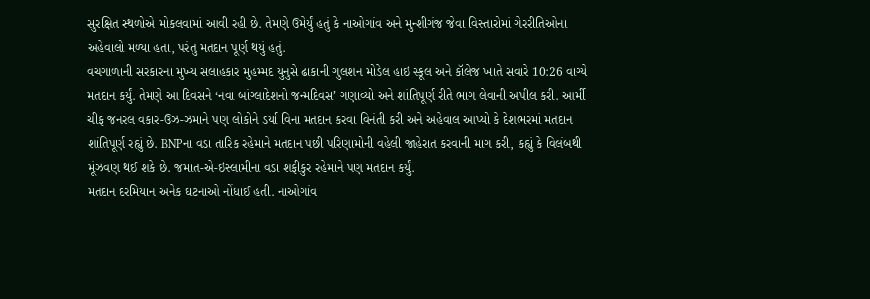સુરક્ષિત સ્થળોએ મોકલવામાં આવી રહી છે. તેમણે ઉમેર્યું હતું કે નાઓગાંવ અને મુન્શીગંજ જેવા વિસ્તારોમાં ગેરરીતિઓના અહેવાલો મળ્યા હતા, પરંતુ મતદાન પૂર્ણ થયું હતું.
વચગાળાની સરકારના મુખ્ય સલાહકાર મુહમ્મદ યુનુસે ઢાકાની ગુલશન મોડેલ હાઇ સ્કૂલ અને કૉલેજ ખાતે સવારે 10:26 વાગ્યે મતદાન કર્યું. તેમણે આ દિવસને ‘નવા બાંગ્લાદેશનો જન્મદિવસ’ ગણાવ્યો અને શાંતિપૂર્ણ રીતે ભાગ લેવાની અપીલ કરી. આર્મી ચીફ જનરલ વકાર-ઉઝ-ઝમાને પણ લોકોને ડર્યા વિના મતદાન કરવા વિનંતી કરી અને અહેવાલ આપ્યો કે દેશભરમાં મતદાન શાંતિપૂર્ણ રહ્યું છે. BNPના વડા તારિક રહેમાને મતદાન પછી પરિણામોની વહેલી જાહેરાત કરવાની માગ કરી, કહ્યું કે વિલંબથી મૂંઝવણ થઈ શકે છે. જમાત-એ-ઇસ્લામીના વડા શફીકુર રહેમાને પણ મતદાન કર્યું.
મતદાન દરમિયાન અનેક ઘટનાઓ નોંધાઈ હતી. નાઓગાંવ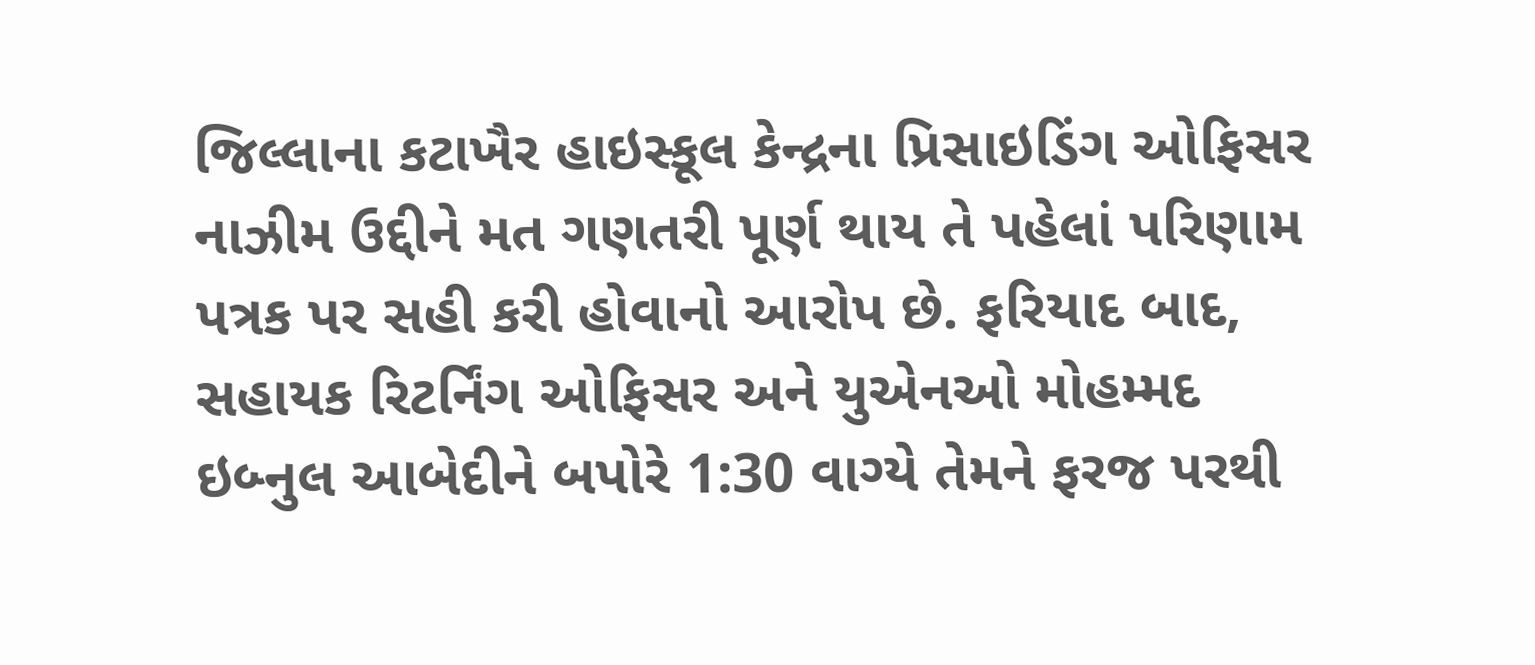જિલ્લાના કટાખૈર હાઇસ્કૂલ કેન્દ્રના પ્રિસાઇડિંગ ઓફિસર નાઝીમ ઉદ્દીને મત ગણતરી પૂર્ણ થાય તે પહેલાં પરિણામ પત્રક પર સહી કરી હોવાનો આરોપ છે. ફરિયાદ બાદ, સહાયક રિટર્નિંગ ઓફિસર અને યુએનઓ મોહમ્મદ ઇબ્નુલ આબેદીને બપોરે 1:30 વાગ્યે તેમને ફરજ પરથી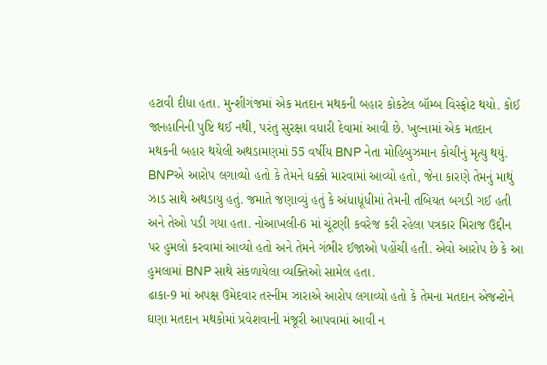હટાવી દીધા હતા. મુન્શીગંજમાં એક મતદાન મથકની બહાર કોકટેલ બૉમ્બ વિસ્ફોટ થયો. કોઈ જાનહાનિની પુષ્ટિ થઈ નથી, પરંતુ સુરક્ષા વધારી દેવામાં આવી છે. ખુલ્નામાં એક મતદાન મથકની બહાર થયેલી અથડામણમાં 55 વર્ષીય BNP નેતા મોહિબુઝમાન કોચીનું મૃત્યુ થયું. BNPએ આરોપ લગાવ્યો હતો કે તેમને ધક્કો મારવામાં આવ્યો હતો, જેના કારણે તેમનું માથું ઝાડ સાથે અથડાયુ હતું. જમાતે જણાવ્યું હતું કે અંધાધૂંધીમાં તેમની તબિયત બગડી ગઈ હતી અને તેઓ પડી ગયા હતા. નોઆખલી-6 માં ચૂંટણી કવરેજ કરી રહેલા પત્રકાર મિરાજ ઉદ્દીન પર હુમલો કરવામાં આવ્યો હતો અને તેમને ગંભીર ઈજાઓ પહોંચી હતી. એવો આરોપ છે કે આ હુમલામાં BNP સાથે સંકળાયેલા વ્યક્તિઓ સામેલ હતા.
ઢાકા-9 માં અપક્ષ ઉમેદવાર તસ્નીમ ઝારાએ આરોપ લગાવ્યો હતો કે તેમના મતદાન એજન્ટોને ઘણા મતદાન મથકોમાં પ્રવેશવાની મંજૂરી આપવામાં આવી ન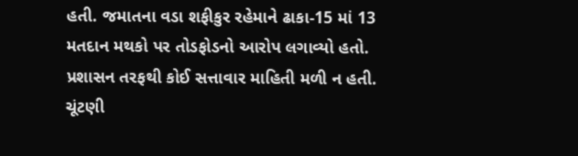હતી. જમાતના વડા શફીકુર રહેમાને ઢાકા-15 માં 13 મતદાન મથકો પર તોડફોડનો આરોપ લગાવ્યો હતો. પ્રશાસન તરફથી કોઈ સત્તાવાર માહિતી મળી ન હતી. ચૂંટણી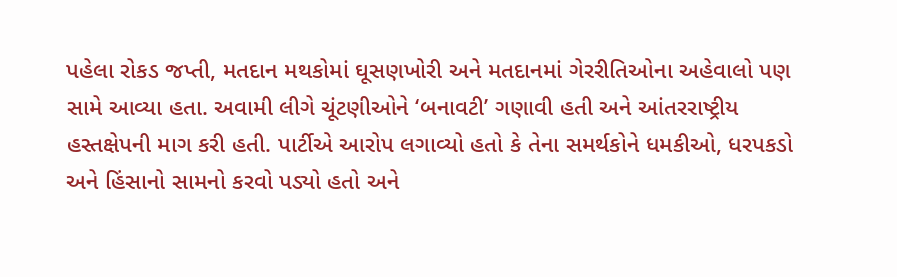પહેલા રોકડ જપ્તી, મતદાન મથકોમાં ઘૂસણખોરી અને મતદાનમાં ગેરરીતિઓના અહેવાલો પણ સામે આવ્યા હતા. અવામી લીગે ચૂંટણીઓને ‘બનાવટી’ ગણાવી હતી અને આંતરરાષ્ટ્રીય હસ્તક્ષેપની માગ કરી હતી. પાર્ટીએ આરોપ લગાવ્યો હતો કે તેના સમર્થકોને ધમકીઓ, ધરપકડો અને હિંસાનો સામનો કરવો પડ્યો હતો અને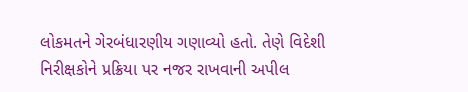લોકમતને ગેરબંધારણીય ગણાવ્યો હતો. તેણે વિદેશી નિરીક્ષકોને પ્રક્રિયા પર નજર રાખવાની અપીલ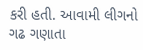કરી હતી. આવામી લીગનો ગઢ ગણાતા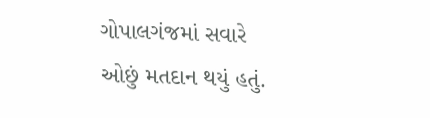ગોપાલગંજમાં સવારે ઓછું મતદાન થયું હતું.